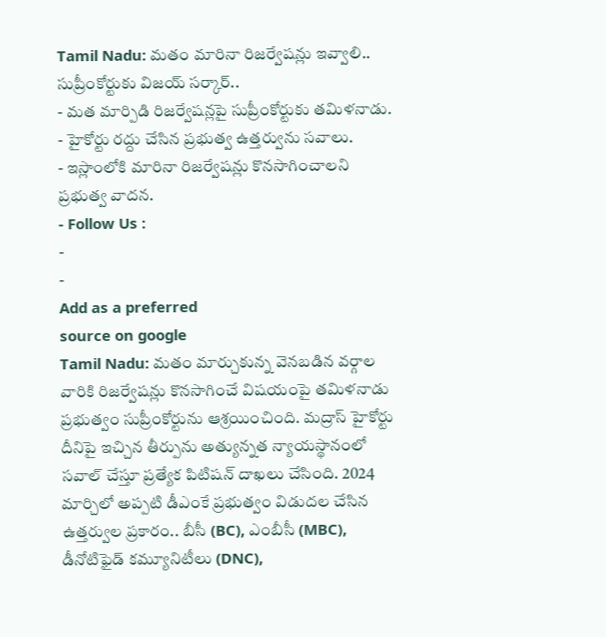Tamil Nadu: మతం మారినా రిజర్వేషన్లు ఇవ్వాలి.. సుప్రీంకోర్టుకు విజయ్ సర్కార్..
- మత మార్పిడి రిజర్వేషన్లపై సుప్రీంకోర్టుకు తమిళనాడు.
- హైకోర్టు రద్దు చేసిన ప్రభుత్వ ఉత్తర్వును సవాలు.
- ఇస్లాంలోకి మారినా రిజర్వేషన్లు కొనసాగించాలని ప్రభుత్వ వాదన.
- Follow Us :
-
-
Add as a preferred
source on google
Tamil Nadu: మతం మార్చుకున్న వెనబడిన వర్గాల వారికి రిజర్వేషన్లు కొనసాగించే విషయంపై తమిళనాడు ప్రభుత్వం సుప్రీంకోర్టును ఆశ్రయించింది. మద్రాస్ హైకోర్టు దీనిపై ఇచ్చిన తీర్పును అత్యున్నత న్యాయస్థానంలో సవాల్ చేస్తూ ప్రత్యేక పిటిషన్ దాఖలు చేసింది. 2024 మార్చిలో అప్పటి డీఎంకే ప్రభుత్వం విడుదల చేసిన ఉత్తర్వుల ప్రకారం.. బీసీ (BC), ఎంబీసీ (MBC), డీనోటిఫైడ్ కమ్యూనిటీలు (DNC),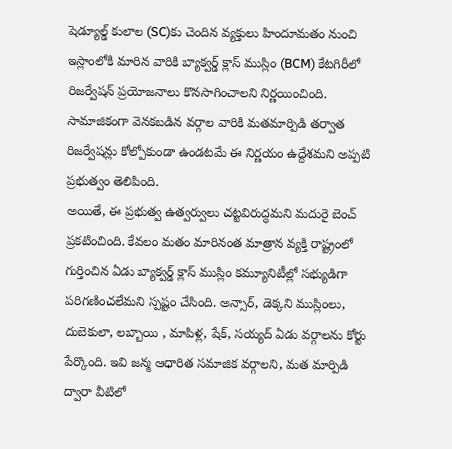షెడ్యూల్డ్ కులాల (SC)కు చెందిన వ్యక్తులు హిందూమతం నుంచి ఇస్లాంలోకి మారిన వారికి బ్యాక్వర్డ్ క్లాస్ ముస్లిం (BCM) కేటగిరీలో రిజర్వేషన్ ప్రయోజనాలు కొనసాగించాలని నిర్ణయించింది. సామాజికంగా వెనకబడిన వర్గాల వారికి మతమార్పిడి తర్వాత రిజర్వేషన్లు కోల్పోకుండా ఉండటమే ఈ నిర్ణయం ఉద్దేశమని అప్పటి ప్రభుత్వం తెలిపింది.
అయితే, ఈ ప్రభుత్వ ఉత్వర్వులు చట్టవిరుద్ధమని మదురై బెంచ్ ప్రకటించింది. కేవలం మతం మారినంత మాత్రాన వ్యక్తి రాష్ట్రంలో గుర్తించిన ఏడు బ్యాక్వర్డ్ క్లాస్ ముస్లిం కమ్యూనిటీల్లో సభ్యుడిగా పరిగణించలేమని స్పష్టం చేసింది. అన్సార్, డెక్కని ముస్లింలు, దుబెకులా, లబ్బాయి , మాపిళ్ల, షేక్, సయ్యద్ ఏడు వర్గాలను కోర్టు పేర్కొంది. ఇవి జన్మ ఆధారిత సమాజిక వర్గాలని, మత మార్పిడి ద్వారా వీటిలో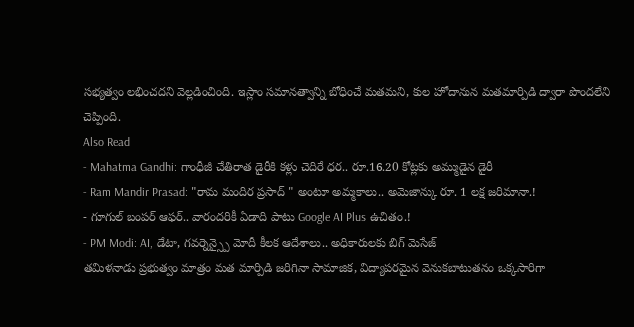సభ్యత్వం లభించదని వెల్లడించింది. ఇస్లాం సమానత్వాన్ని బోధించే మతమని, కుల హోదానున మతమార్పిడి ద్వారా పొందలేని చెప్పింది.
Also Read
- Mahatma Gandhi: గాంధీజీ చేతిరాత డైరీకి కళ్లు చెదిరే ధర.. రూ.16.20 కోట్లకు అమ్ముడైన డైరీ
- Ram Mandir Prasad: "రామ మందిర ప్రసాద్ " అంటూ అమ్మకాలు.. అమెజాన్కు రూ. 1 లక్ష జరిమానా.!
- గూగుల్ బంపర్ ఆఫర్.. వారందరికీ ఏడాది పాటు Google AI Plus ఉచితం.!
- PM Modi: AI, డేటా, గవర్నెన్స్పై మోదీ కీలక ఆదేశాలు.. అధికారులకు బిగ్ మెసేజ్
తమిళనాడు ప్రభుత్వం మాత్రం మత మార్పిడి జరిగినా సామాజిక, విద్యాపరమైన వెనుకబాటుతనం ఒక్కసారిగా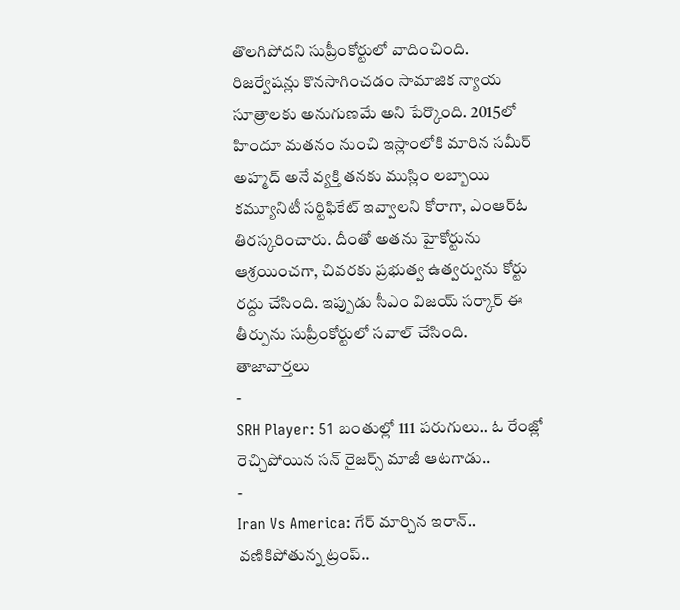తొలగిపోదని సుప్రీంకోర్టులో వాదించింది. రిజర్వేషన్లు కొనసాగించడం సామాజిక న్యాయ సూత్రాలకు అనుగుణమే అని పేర్కొంది. 2015లో హిందూ మతనం నుంచి ఇస్లాంలోకి మారిన సమీర్ అహ్మద్ అనే వ్యక్తి తనకు ముస్లిం లబ్బాయి కమ్యూనిటీ సర్టిఫికేట్ ఇవ్వాలని కోరాగా, ఎంఆర్ఓ తిరస్కరించారు. దీంతో అతను హైకోర్టును ఆశ్రయించగా, చివరకు ప్రభుత్వ ఉత్వర్వును కోర్టు రద్దు చేసింది. ఇప్పుడు సీఎం విజయ్ సర్కార్ ఈ తీర్పును సుప్రీంకోర్టులో సవాల్ చేసింది.
తాజావార్తలు
-
SRH Player: 51 బంతుల్లో 111 పరుగులు.. ఓ రేంజ్లో రెచ్చిపోయిన సన్ రైజర్స్ మాజీ ఆటగాడు..
-
Iran Vs America: గేర్ మార్చిన ఇరాన్.. వణికిపోతున్న ట్రంప్..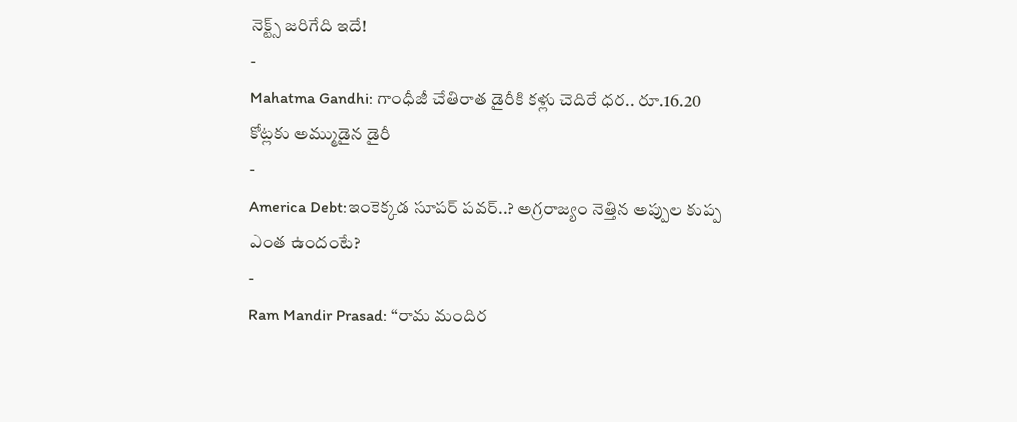నెక్ట్స్ జరిగేది ఇదే!
-
Mahatma Gandhi: గాంధీజీ చేతిరాత డైరీకి కళ్లు చెదిరే ధర.. రూ.16.20 కోట్లకు అమ్ముడైన డైరీ
-
America Debt:ఇంకెక్కడ సూపర్ పవర్..? అగ్రరాజ్యం నెత్తిన అప్పుల కుప్ప ఎంత ఉందంటే?
-
Ram Mandir Prasad: “రామ మందిర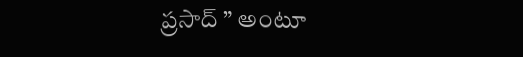ప్రసాద్ ” అంటూ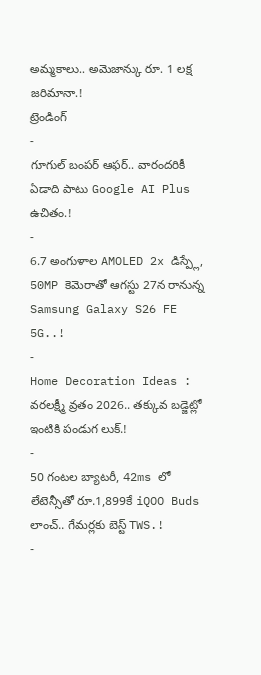అమ్మకాలు.. అమెజాన్కు రూ. 1 లక్ష జరిమానా.!
ట్రెండింగ్
-
గూగుల్ బంపర్ ఆఫర్.. వారందరికీ ఏడాది పాటు Google AI Plus ఉచితం.!
-
6.7 అంగుళాల AMOLED 2x డిస్ప్లే, 50MP కెమెరాతో ఆగస్టు 27న రానున్న Samsung Galaxy S26 FE 5G..!
-
Home Decoration Ideas : వరలక్ష్మీ వ్రతం 2026.. తక్కువ బడ్జెట్లో ఇంటికి పండుగ లుక్.!
-
50 గంటల బ్యాటరీ, 42ms లో లేటెన్సీతో రూ.1,899కే iQOO Buds లాంచ్.. గేమర్లకు బెస్ట్ TWS.!
-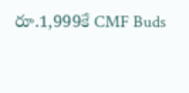రూ.1,999కే CMF Buds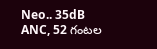Neo.. 35dB ANC, 52 గంటల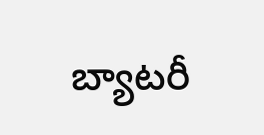బ్యాటరీ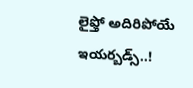లైఫ్తో అదిరిపోయే ఇయర్బడ్స్..!